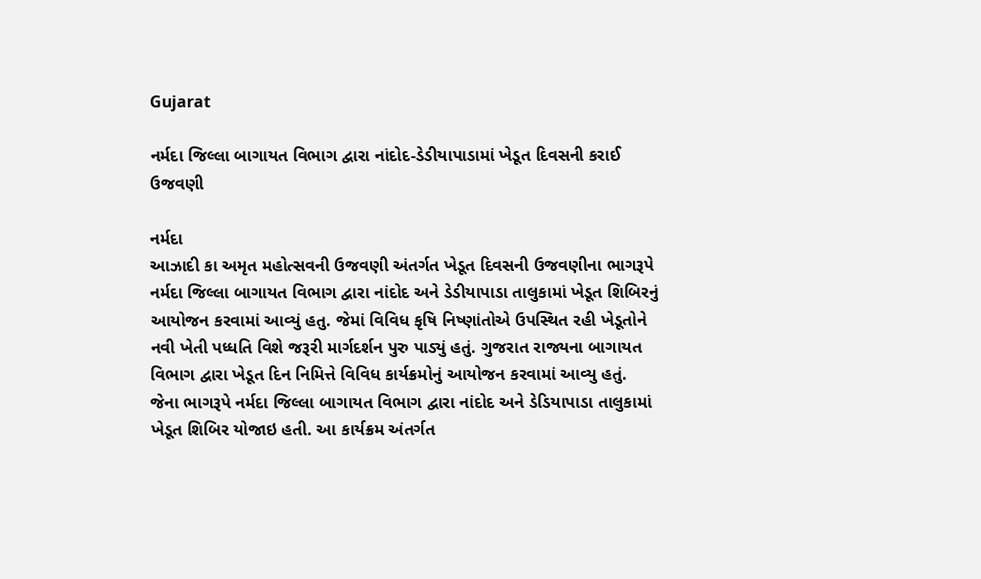Gujarat

નર્મદા જિલ્લા બાગાયત વિભાગ દ્વારા નાંદોદ-ડેડીયાપાડામાં ખેડૂત દિવસની કરાઈ ઉજવણી

નર્મદા
આઝાદી કા અમૃત મહોત્સવની ઉજવણી અંતર્ગત ખેડૂત દિવસની ઉજવણીના ભાગરૂપે નર્મદા જિલ્લા બાગાયત વિભાગ દ્વારા નાંદોદ અને ડેડીયાપાડા તાલુકામાં ખેડૂત શિબિરનું આયોજન કરવામાં આવ્યું હતુ. જેમાં વિવિધ કૃષિ નિષ્ણાંતોએ ઉપસ્થિત રહી ખેડૂતોને નવી ખેતી પધ્ધતિ વિશે જરૂરી માર્ગદર્શન પુરુ પાડ્યું હતું. ગુજરાત રાજ્યના બાગાયત વિભાગ દ્વારા ખેડૂત દિન નિમિત્તે વિવિધ કાર્યક્રમોનું આયોજન કરવામાં આવ્યુ હતું. જેના ભાગરૂપે નર્મદા જિલ્લા બાગાયત વિભાગ દ્વારા નાંદોદ અને ડેડિયાપાડા તાલુકામાં ખેડૂત શિબિર યોજાઇ હતી. આ કાર્યક્રમ અંતર્ગત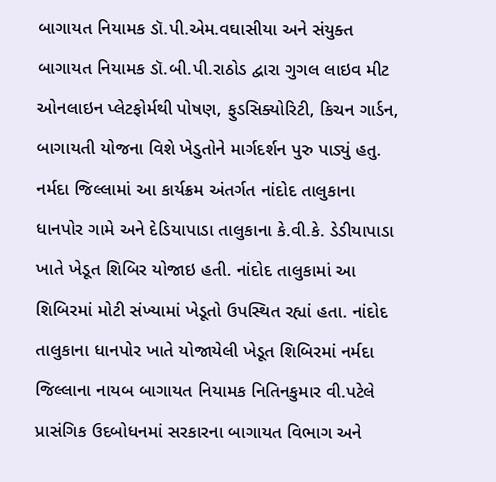બાગાયત નિયામક ડૉ.પી.એમ.વઘાસીયા અને સંયુક્ત બાગાયત નિયામક ડૉ.બી.પી.રાઠોડ દ્વારા ગુગલ લાઇવ મીટ ઓનલાઇન પ્લેટફોર્મથી પોષણ, ફુડસિક્યોરિટી, કિચન ગાર્ડન, બાગાયતી યોજના વિશે ખેડુતોને માર્ગદર્શન પુરુ પાડ્યું હતુ. નર્મદા જિલ્લામાં આ કાર્યક્રમ અંતર્ગત નાંદોદ તાલુકાના ધાનપોર ગામે અને દેડિયાપાડા તાલુકાના કે.વી.કે. ડેડીયાપાડા ખાતે ખેડૂત શિબિર યોજાઇ હતી. નાંદોદ તાલુકામાં આ શિબિરમાં મોટી સંખ્યામાં ખેડૂતો ઉપસ્થિત રહ્યાં હતા. નાંદોદ તાલુકાના ધાનપોર ખાતે યોજાયેલી ખેડૂત શિબિરમાં નર્મદા જિલ્લાના નાયબ બાગાયત નિયામક નિતિનકુમાર વી.પટેલે પ્રાસંગિક ઉદબોધનમાં સરકારના બાગાયત વિભાગ અને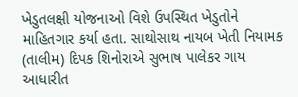ખેડુતલક્ષી યોજનાઓ વિશે ઉપસ્થિત ખેડુતોને માહિતગાર કર્યા હતા. સાથોસાથ નાયબ ખેતી નિયામક (તાલીમ) દિપક શિનોરાએ સુભાષ પાલેકર ગાય આધારીત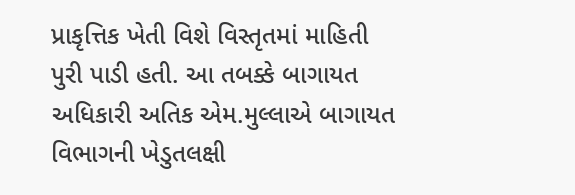પ્રાકૃત્તિક ખેતી વિશે વિસ્તૃતમાં માહિતી પુરી પાડી હતી. આ તબક્કે બાગાયત અધિકારી અતિક એમ.મુલ્લાએ બાગાયત વિભાગની ખેડુતલક્ષી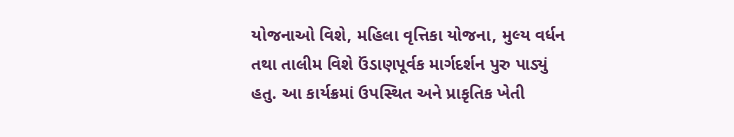યોજનાઓ વિશે, મહિલા વૃત્તિકા યોજના, મુલ્ય વર્ધન તથા તાલીમ વિશે ઉંડાણપૂર્વક માર્ગદર્શન પુરુ પાડ્યું હતુ. આ કાર્યક્રમાં ઉપસ્થિત અને પ્રાકૃતિક ખેતી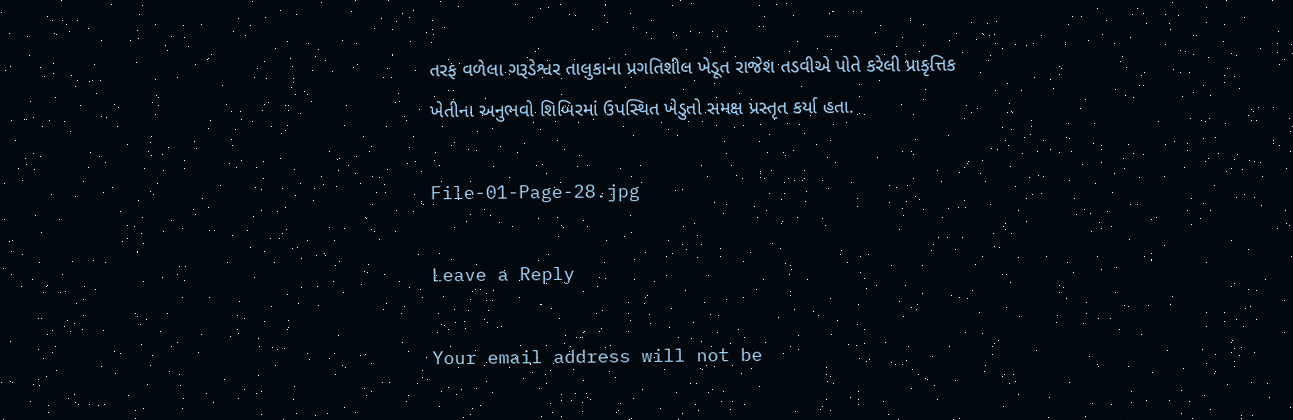તરફ વળેલા ગરૂડેશ્વર તાલુકાના પ્રગતિશીલ ખેડૂત રાજેશ તડવીએ પોતે કરેલી પ્રાકૃત્તિક ખેતીના અનુભવો શિબિરમાં ઉપસ્થિત ખેડુતો સમક્ષ પ્રસ્તૃત કર્યા હતા.

File-01-Page-28.jpg

Leave a Reply

Your email address will not be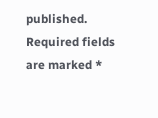published. Required fields are marked *